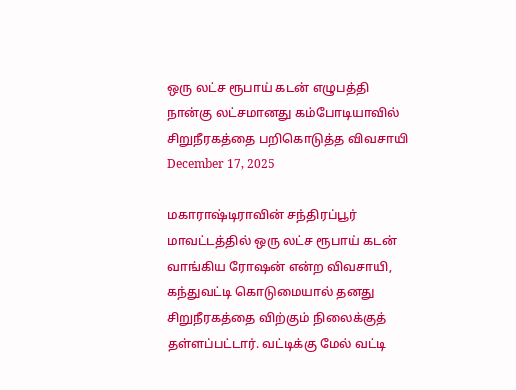ஒரு லட்ச ரூபாய் கடன் எழுபத்தி நான்கு லட்சமானது கம்போடியாவில் சிறுநீரகத்தை பறிகொடுத்த விவசாயி
December 17, 2025

மகாராஷ்டிராவின் சந்திரப்பூர் மாவட்டத்தில் ஒரு லட்ச ரூபாய் கடன் வாங்கிய ரோஷன் என்ற விவசாயி, கந்துவட்டி கொடுமையால் தனது சிறுநீரகத்தை விற்கும் நிலைக்குத் தள்ளப்பட்டார். வட்டிக்கு மேல் வட்டி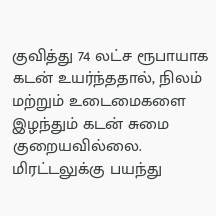குவித்து 74 லட்ச ரூபாயாக கடன் உயர்ந்ததால், நிலம் மற்றும் உடைமைகளை இழந்தும் கடன் சுமை குறையவில்லை.
மிரட்டலுக்கு பயந்து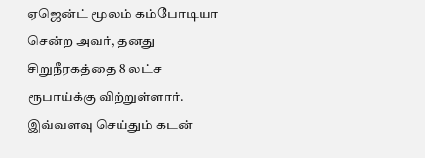ஏஜென்ட் மூலம் கம்போடியா சென்ற அவர், தனது சிறுநீரகத்தை 8 லட்ச ரூபாய்க்கு விற்றுள்ளார். இவ்வளவு செய்தும் கடன்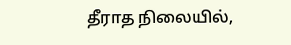தீராத நிலையில்,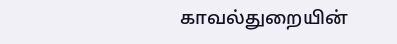காவல்துறையின்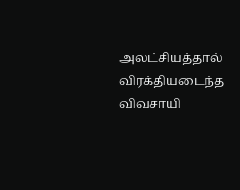அலட்சியத்தால் விரக்தியடைந்த விவசாயி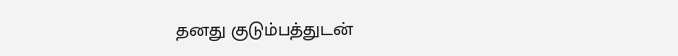தனது குடும்பத்துடன்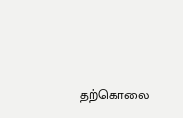தற்கொலை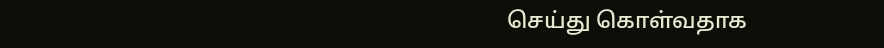செய்து கொள்வதாக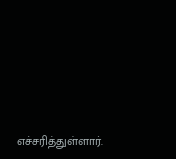எச்சரித்துள்ளார்.